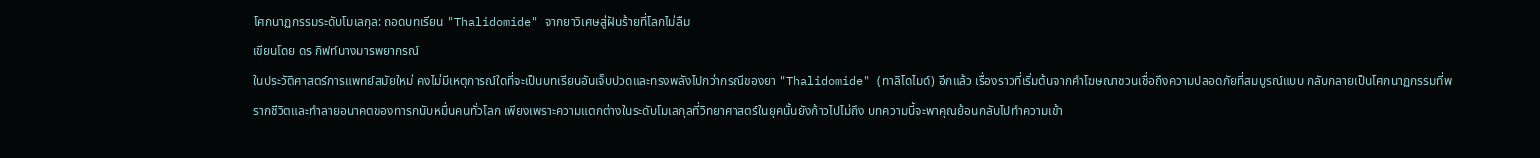โศกนาฏกรรมระดับโมเลกุล: ถอดบทเรียน "Thalidomide" จากยาวิเศษสู่ฝันร้ายที่โลกไม่ลืม
เขียนโดย ดร กิฟท์นางมารพยากรณ์
ในประวัติศาสตร์การแพทย์สมัยใหม่ คงไม่มีเหตุการณ์ใดที่จะเป็นบทเรียนอันเจ็บปวดและทรงพลังไปกว่ากรณีของยา "Thalidomide" (ทาลิโดไมด์) อีกแล้ว เรื่องราวที่เริ่มต้นจากคำโฆษณาชวนเชื่อถึงความปลอดภัยที่สมบูรณ์แบบ กลับกลายเป็นโศกนาฏกรรมที่พรากชีวิตและทำลายอนาคตของทารกนับหมื่นคนทั่วโลก เพียงเพราะความแตกต่างในระดับโมเลกุลที่วิทยาศาสตร์ในยุคนั้นยังก้าวไปไม่ถึง บทความนี้จะพาคุณย้อนกลับไปทำความเข้า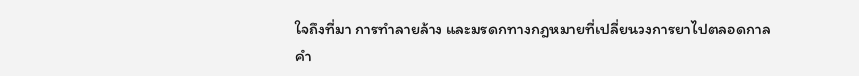ใจถึงที่มา การทำลายล้าง และมรดกทางกฎหมายที่เปลี่ยนวงการยาไปตลอดกาล
คำ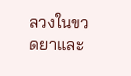ลวงในขวดยาและ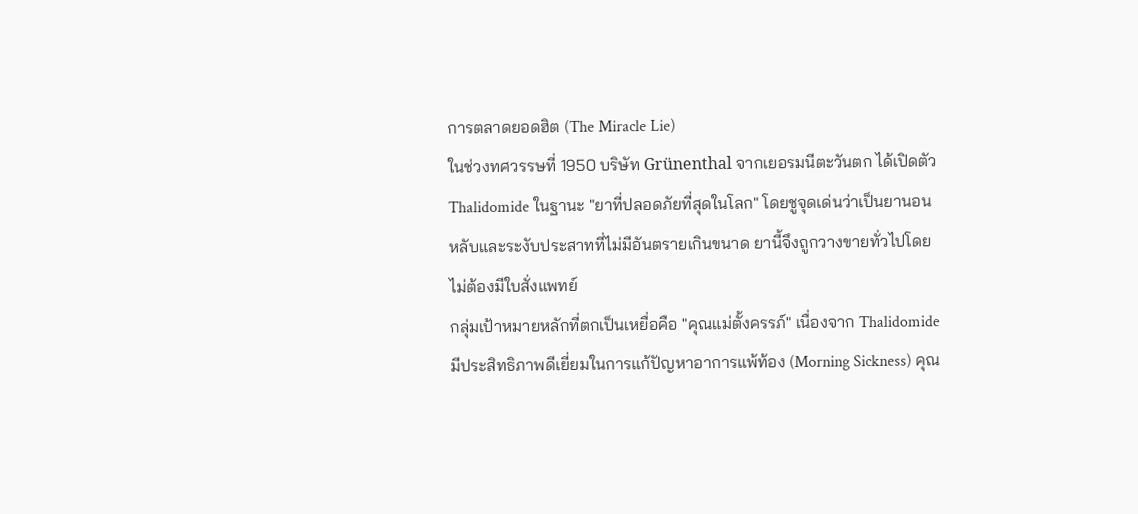การตลาดยอดฮิต (The Miracle Lie)
ในช่วงทศวรรษที่ 1950 บริษัท Grünenthal จากเยอรมนีตะวันตก ได้เปิดตัว Thalidomide ในฐานะ "ยาที่ปลอดภัยที่สุดในโลก" โดยชูจุดเด่นว่าเป็นยานอนหลับและระงับประสาทที่ไม่มีอันตรายเกินขนาด ยานี้จึงถูกวางขายทั่วไปโดยไม่ต้องมีใบสั่งแพทย์
กลุ่มเป้าหมายหลักที่ตกเป็นเหยื่อคือ "คุณแม่ตั้งครรภ์" เนื่องจาก Thalidomide มีประสิทธิภาพดีเยี่ยมในการแก้ปัญหาอาการแพ้ท้อง (Morning Sickness) คุณ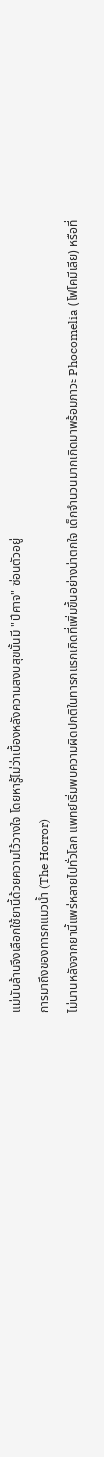แม่นับล้านจึงเลือกใช้ยานี้ด้วยความไว้วางใจ โดยหารู้ไม่ว่าเบื้องหลังความสงบสุขนั้นมี "ปีศาจ" ซ่อนตัวอยู่
การมาถึงของทารกแมวน้ำ (The Horror)
ไม่นานหลังจากยานี้แพร่หลายไปทั่วโลก แพทย์เริ่มพบความผิดปกติในทารกแรกเกิดที่เพิ่มขึ้นอย่างน่าตกใจ เด็กจำนวนมากเกิดมาพร้อมภาวะ Phocomelia (โฟโคมีเลีย) หรือที่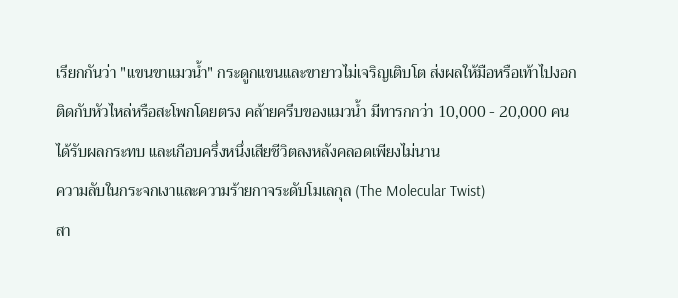เรียกกันว่า "แขนขาแมวน้ำ" กระดูกแขนและขายาวไม่เจริญเติบโต ส่งผลให้มือหรือเท้าไปงอกติดกับหัวไหล่หรือสะโพกโดยตรง คล้ายครีบของแมวน้ำ มีทารกกว่า 10,000 - 20,000 คนได้รับผลกระทบ และเกือบครึ่งหนึ่งเสียชีวิตลงหลังคลอดเพียงไม่นาน
ความลับในกระจกเงาและความร้ายกาจระดับโมเลกุล (The Molecular Twist)
สา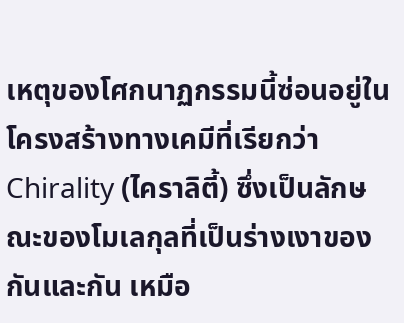เหตุของโศกนาฏกรรมนี้ซ่อนอยู่ในโครงสร้างทางเคมีที่เรียกว่า Chirality (ไคราลิตี้) ซึ่งเป็นลักษณะของโมเลกุลที่เป็นร่างเงาของกันและกัน เหมือ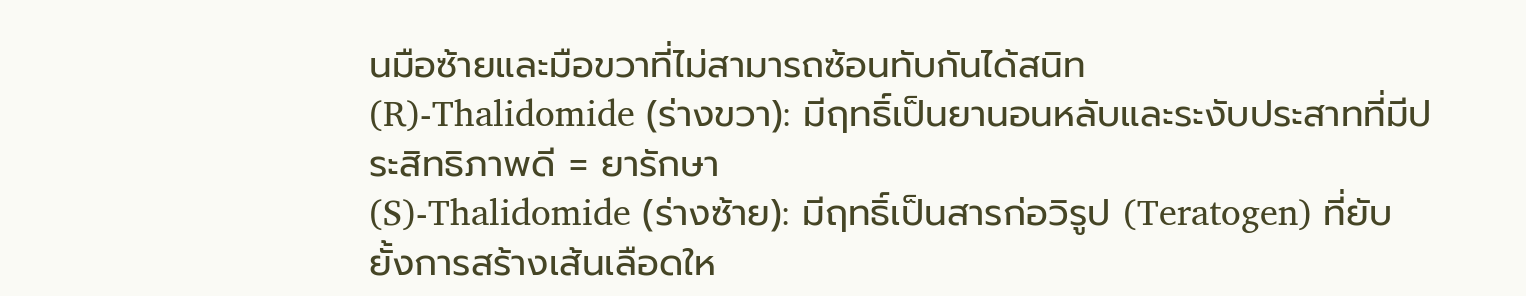นมือซ้ายและมือขวาที่ไม่สามารถซ้อนทับกันได้สนิท
(R)-Thalidomide (ร่างขวา): มีฤทธิ์เป็นยานอนหลับและระงับประสาทที่มีประสิทธิภาพดี = ยารักษา
(S)-Thalidomide (ร่างซ้าย): มีฤทธิ์เป็นสารก่อวิรูป (Teratogen) ที่ยับยั้งการสร้างเส้นเลือดให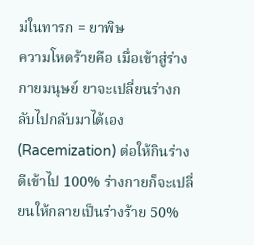ม่ในทารก = ยาพิษ
ความโหดร้ายคือ เมื่อเข้าสู่ร่างกายมนุษย์ ยาจะเปลี่ยนร่างกลับไปกลับมาได้เอง (Racemization) ต่อให้กินร่างดีเข้าไป 100% ร่างกายก็จะเปลี่ยนให้กลายเป็นร่างร้าย 50%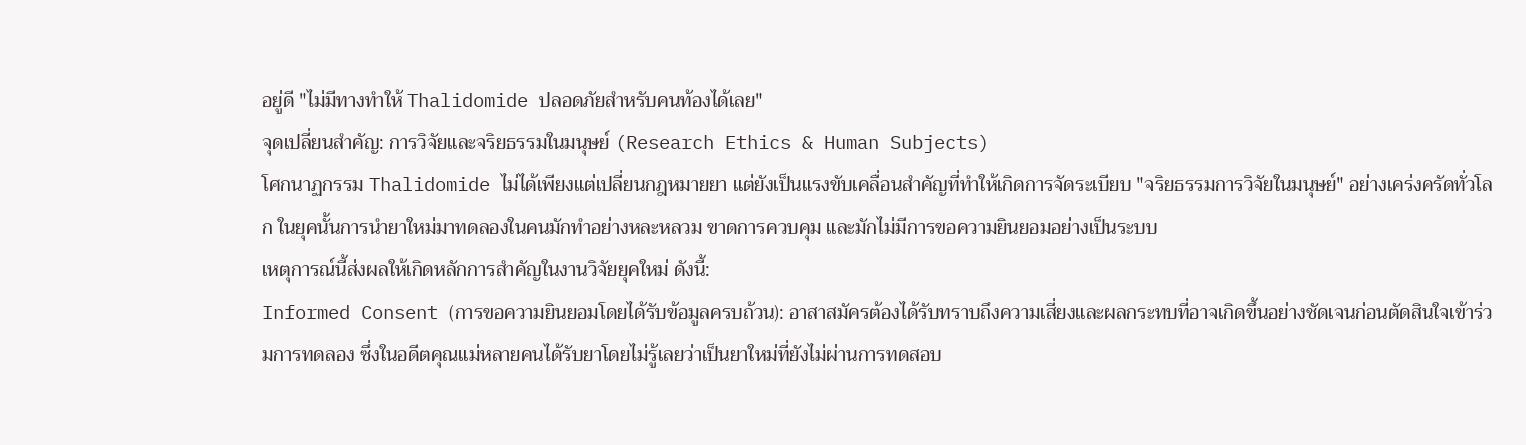อยู่ดี "ไม่มีทางทำให้ Thalidomide ปลอดภัยสำหรับคนท้องได้เลย"
จุดเปลี่ยนสำคัญ: การวิจัยและจริยธรรมในมนุษย์ (Research Ethics & Human Subjects)
โศกนาฏกรรม Thalidomide ไม่ได้เพียงแต่เปลี่ยนกฎหมายยา แต่ยังเป็นแรงขับเคลื่อนสำคัญที่ทำให้เกิดการจัดระเบียบ "จริยธรรมการวิจัยในมนุษย์" อย่างเคร่งครัดทั่วโลก ในยุคนั้นการนำยาใหม่มาทดลองในคนมักทำอย่างหละหลวม ขาดการควบคุม และมักไม่มีการขอความยินยอมอย่างเป็นระบบ
เหตุการณ์นี้ส่งผลให้เกิดหลักการสำคัญในงานวิจัยยุคใหม่ ดังนี้:
Informed Consent (การขอความยินยอมโดยได้รับข้อมูลครบถ้วน): อาสาสมัครต้องได้รับทราบถึงความเสี่ยงและผลกระทบที่อาจเกิดขึ้นอย่างชัดเจนก่อนตัดสินใจเข้าร่วมการทดลอง ซึ่งในอดีตคุณแม่หลายคนได้รับยาโดยไม่รู้เลยว่าเป็นยาใหม่ที่ยังไม่ผ่านการทดสอบ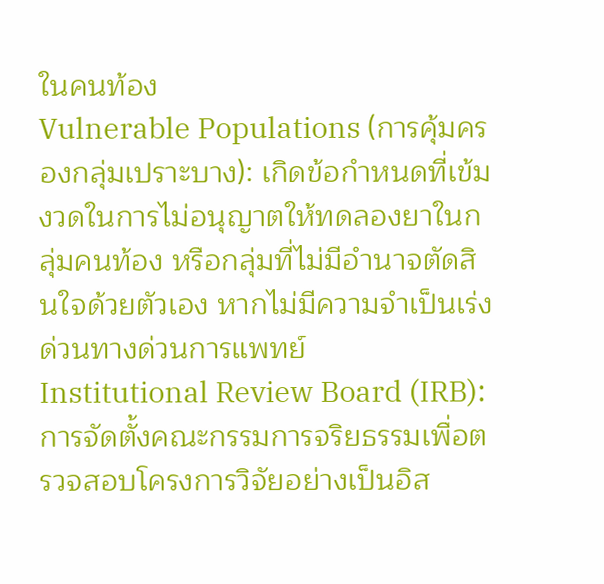ในคนท้อง
Vulnerable Populations (การคุ้มครองกลุ่มเปราะบาง): เกิดข้อกำหนดที่เข้มงวดในการไม่อนุญาตให้ทดลองยาในกลุ่มคนท้อง หรือกลุ่มที่ไม่มีอำนาจตัดสินใจด้วยตัวเอง หากไม่มีความจำเป็นเร่งด่วนทางด่วนการแพทย์
Institutional Review Board (IRB): การจัดตั้งคณะกรรมการจริยธรรมเพื่อตรวจสอบโครงการวิจัยอย่างเป็นอิส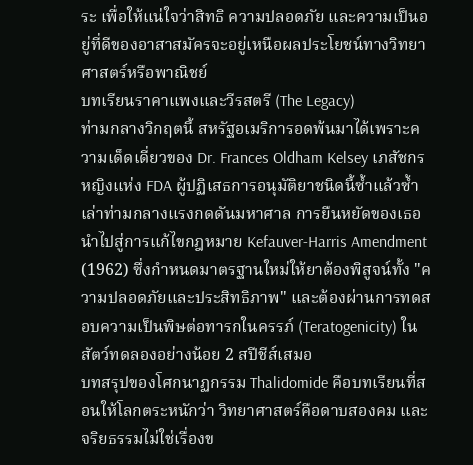ระ เพื่อให้แน่ใจว่าสิทธิ ความปลอดภัย และความเป็นอยู่ที่ดีของอาสาสมัครจะอยู่เหนือผลประโยชน์ทางวิทยาศาสตร์หรือพาณิชย์
บทเรียนราคาแพงและวีรสตรี (The Legacy)
ท่ามกลางวิกฤตนี้ สหรัฐอเมริการอดพ้นมาได้เพราะความเด็ดเดี่ยวของ Dr. Frances Oldham Kelsey เภสัชกรหญิงแห่ง FDA ผู้ปฏิเสธการอนุมัติยาชนิดนี้ซ้ำแล้วซ้ำเล่าท่ามกลางแรงกดดันมหาศาล การยืนหยัดของเธอนำไปสู่การแก้ไขกฎหมาย Kefauver-Harris Amendment (1962) ซึ่งกำหนดมาตรฐานใหม่ให้ยาต้องพิสูจน์ทั้ง "ความปลอดภัยและประสิทธิภาพ" และต้องผ่านการทดสอบความเป็นพิษต่อทารกในครรภ์ (Teratogenicity) ในสัตว์ทดลองอย่างน้อย 2 สปีชีส์เสมอ
บทสรุปของโศกนาฏกรรม Thalidomide คือบทเรียนที่สอนให้โลกตระหนักว่า วิทยาศาสตร์คือดาบสองคม และจริยธรรมไม่ใช่เรื่องข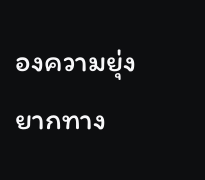องความยุ่งยากทาง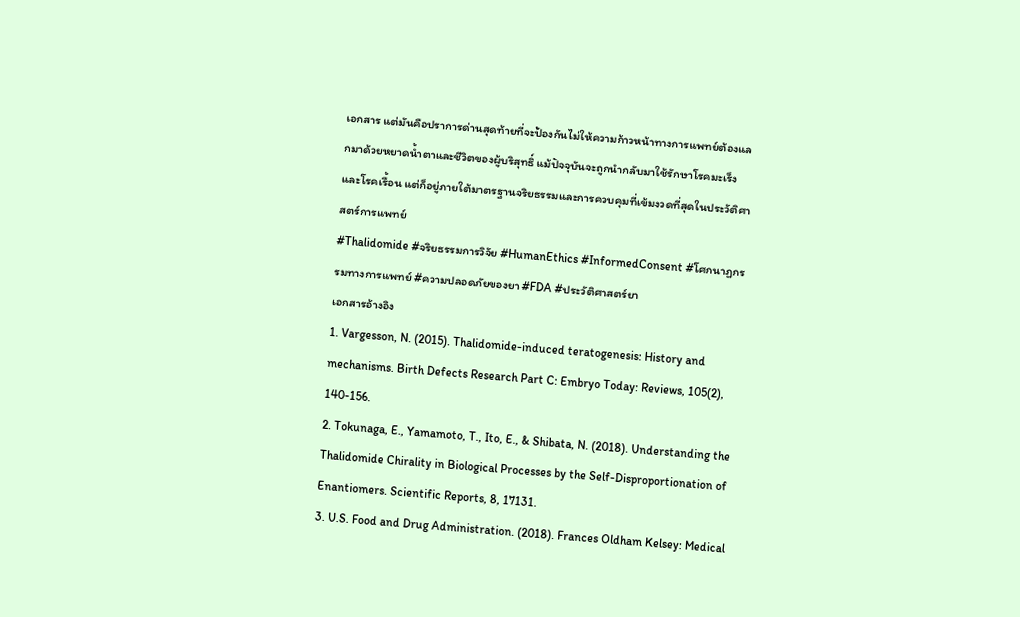เอกสาร แต่มันคือปราการด่านสุดท้ายที่จะป้องกันไม่ให้ความก้าวหน้าทางการแพทย์ต้องแลกมาด้วยหยาดน้ำตาและชีวิตของผู้บริสุทธิ์ แม้ปัจจุบันจะถูกนำกลับมาใช้รักษาโรคมะเร็งและโรคเรื้อน แต่ก็อยู่ภายใต้มาตรฐานจริยธรรมและการควบคุมที่เข้มงวดที่สุดในประวัติศาสตร์การแพทย์
#Thalidomide #จริยธรรมการวิจัย #HumanEthics #InformedConsent #โศกนาฏกรรมทางการแพทย์ #ความปลอดภัยของยา #FDA #ประวัติศาสตร์ยา
เอกสารอ้างอิง
1. Vargesson, N. (2015). Thalidomide-induced teratogenesis: History and mechanisms. Birth Defects Research Part C: Embryo Today: Reviews, 105(2), 140-156.
2. Tokunaga, E., Yamamoto, T., Ito, E., & Shibata, N. (2018). Understanding the Thalidomide Chirality in Biological Processes by the Self-Disproportionation of Enantiomers. Scientific Reports, 8, 17131.
3. U.S. Food and Drug Administration. (2018). Frances Oldham Kelsey: Medical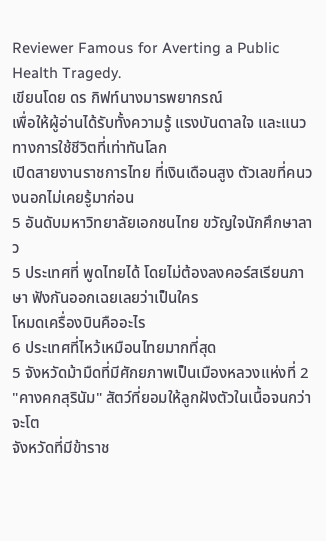Reviewer Famous for Averting a Public Health Tragedy.
เขียนโดย ดร กิฟท์นางมารพยากรณ์
เพื่อให้ผู้อ่านได้รับทั้งความรู้ แรงบันดาลใจ และแนวทางการใช้ชีวิตที่เท่าทันโลก
เปิดสายงานราชการไทย ที่เงินเดือนสูง ตัวเลขที่คนวงนอกไม่เคยรู้มาก่อน
5 อันดับมหาวิทยาลัยเอกชนไทย ขวัญใจนักศึกษาลาว
5 ประเทศที่ พูดไทยได้ โดยไม่ต้องลงคอร์สเรียนภาษา ฟังกันออกเฉยเลยว่าเป็นใคร
โหมดเครื่องบินคืออะไร
6 ประเทศที่ไหว้เหมือนไทยมากที่สุด
5 จังหวัดม้ามืดที่มีศักยภาพเป็นเมืองหลวงแห่งที่ 2
"คางคกสุรินัม" สัตว์ที่ยอมให้ลูกฝังตัวในเนื้อจนกว่าจะโต
จังหวัดที่มีข้าราช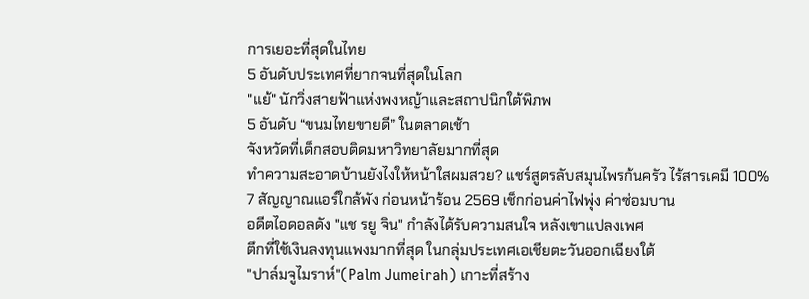การเยอะที่สุดในไทย
5 อันดับประเทศที่ยากจนที่สุดในโลก
"แย้" นักวิ่งสายฟ้าแห่งพงหญ้าและสถาปนิกใต้พิภพ
5 อันดับ “ขนมไทยขายดี” ในตลาดเช้า
จังหวัดที่เด็กสอบติดมหาวิทยาลัยมากที่สุด
ทำความสะอาดบ้านยังไงให้หน้าใสผมสวย? แชร์สูตรลับสมุนไพรก้นครัว ไร้สารเคมี 100%
7 สัญญาณแอร์ใกล้พัง ก่อนหน้าร้อน 2569 เช็กก่อนค่าไฟพุ่ง ค่าซ่อมบาน
อดีตไอดอลดัง "แช รยู จิน" กำลังได้รับความสนใจ หลังเขาแปลงเพศ
ตึกที่ใช้เงินลงทุนแพงมากที่สุด ในกลุ่มประเทศเอเชียตะวันออกเฉียงใต้
"ปาล์มจูไมราห์"(Palm Jumeirah) เกาะที่สร้าง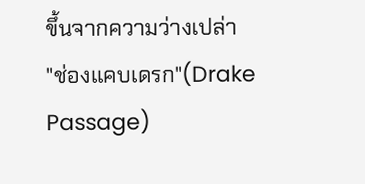ขึ้นจากความว่างเปล่า
"ช่องแคบเดรก"(Drake Passage)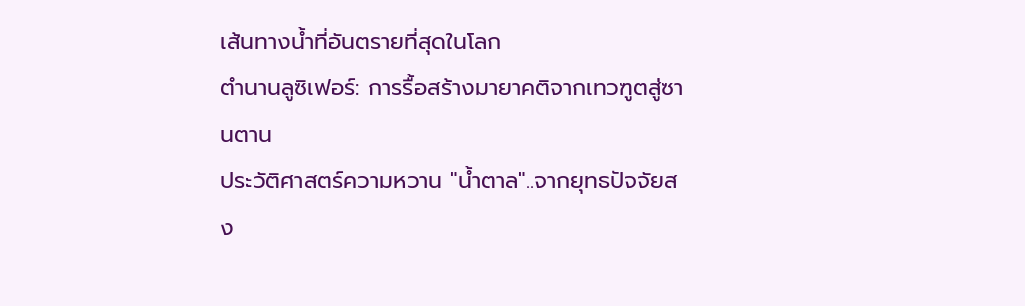เส้นทางน้ำที่อันตรายที่สุดในโลก
ตำนานลูซิเฟอร์: การรื้อสร้างมายาคติจากเทวฑูตสู่ซานตาน
ประวัติศาสตร์ความหวาน "น้ำตาล"..จากยุทธปัจจัยสง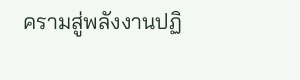ครามสู่พลังงานปฏิ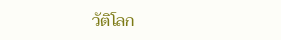วัติโลก